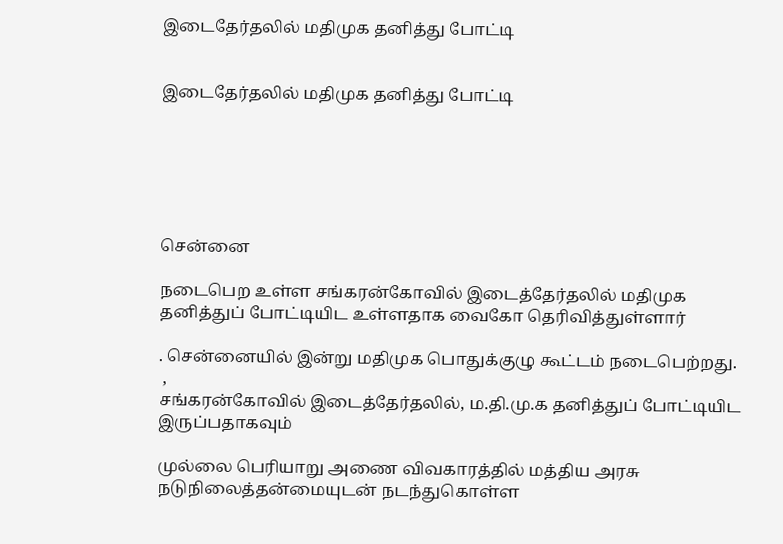இடைதேர்தலில் மதிமுக தனித்து போட்டி


இடைதேர்தலில் மதிமுக தனித்து போட்டி






சென்னை

நடைபெற உள்ள சங்கரன்கோவில் இடைத்தேர்தலில் மதிமுக தனித்துப் போட்டியிட உள்ளதாக வைகோ தெரிவித்துள்ளார்

. சென்னையில் இன்று மதிமுக பொதுக்குழு கூட்டம் நடைபெற்றது.
 ,
சங்கரன்கோவில் இடைத்தேர்தலில், ம.தி.மு.க தனித்துப் போட்டியிட இருப்பதாகவும்

முல்லை பெரியாறு அணை விவகாரத்தில் மத்திய அரசு நடுநிலைத்தன்மையுடன் நடந்துகொள்ள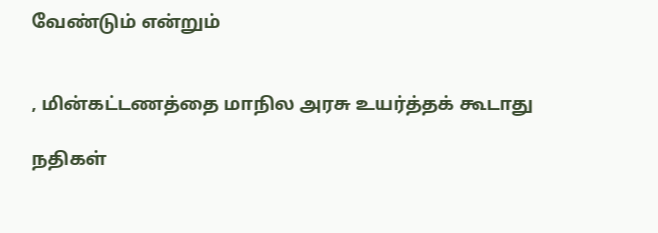வேண்டும் என்றும்


, மின்கட்டணத்தை மாநில அரசு உயர்த்தக் கூடாது

நதிகள்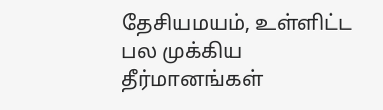தேசியமயம், உள்ளிட்ட பல முக்கிய தீர்மானங்கள்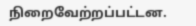நிறைவேற்றப்பட்டன.